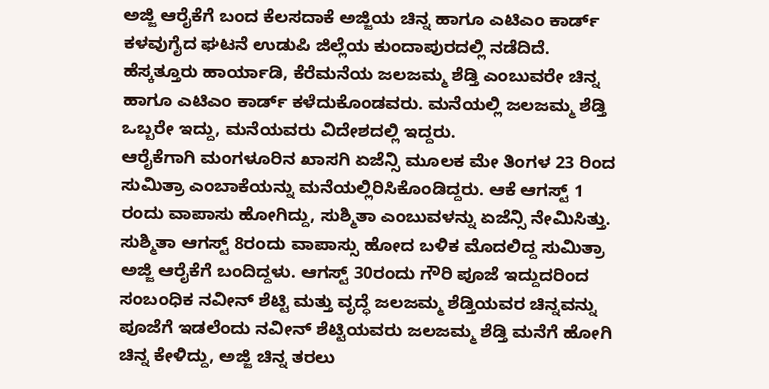ಅಜ್ಜಿ ಆರೈಕೆಗೆ ಬಂದ ಕೆಲಸದಾಕೆ ಅಜ್ಜಿಯ ಚಿನ್ನ ಹಾಗೂ ಎಟಿಎಂ ಕಾರ್ಡ್ ಕಳವುಗೈದ ಘಟನೆ ಉಡುಪಿ ಜಿಲ್ಲೆಯ ಕುಂದಾಪುರದಲ್ಲಿ ನಡೆದಿದೆ. ಹೆಸ್ಕತ್ತೂರು ಹಾರ್ಯಾಡಿ, ಕೆರೆಮನೆಯ ಜಲಜಮ್ಮ ಶೆಡ್ತಿ ಎಂಬುವರೇ ಚಿನ್ನ ಹಾಗೂ ಎಟಿಎಂ ಕಾರ್ಡ್ ಕಳೆದುಕೊಂಡವರು. ಮನೆಯಲ್ಲಿ ಜಲಜಮ್ಮ ಶೆಡ್ತಿ ಒಬ್ಬರೇ ಇದ್ದು, ಮನೆಯವರು ವಿದೇಶದಲ್ಲಿ ಇದ್ದರು.
ಆರೈಕೆಗಾಗಿ ಮಂಗಳೂರಿನ ಖಾಸಗಿ ಏಜೆನ್ಸಿ ಮೂಲಕ ಮೇ ತಿಂಗಳ 23 ರಿಂದ ಸುಮಿತ್ರಾ ಎಂಬಾಕೆಯನ್ನು ಮನೆಯಲ್ಲಿರಿಸಿಕೊಂಡಿದ್ದರು. ಆಕೆ ಆಗಸ್ಟ್ 1 ರಂದು ವಾಪಾಸು ಹೋಗಿದ್ದು, ಸುಶ್ಮಿತಾ ಎಂಬುವಳನ್ನು ಏಜೆನ್ಸಿ ನೇಮಿಸಿತ್ತು. ಸುಶ್ಮಿತಾ ಆಗಸ್ಟ್ 8ರಂದು ವಾಪಾಸ್ಸು ಹೋದ ಬಳಿಕ ಮೊದಲಿದ್ದ ಸುಮಿತ್ರಾ ಅಜ್ಜಿ ಆರೈಕೆಗೆ ಬಂದಿದ್ದಳು. ಆಗಸ್ಟ್ 30ರಂದು ಗೌರಿ ಪೂಜೆ ಇದ್ದುದರಿಂದ ಸಂಬಂಧಿಕ ನವೀನ್ ಶೆಟ್ಟಿ ಮತ್ತು ವೃದ್ಧೆ ಜಲಜಮ್ಮ ಶೆಡ್ತಿಯವರ ಚಿನ್ನವನ್ನು ಪೂಜೆಗೆ ಇಡಲೆಂದು ನವೀನ್ ಶೆಟ್ಟಿಯವರು ಜಲಜಮ್ಮ ಶೆಡ್ತಿ ಮನೆಗೆ ಹೋಗಿ ಚಿನ್ನ ಕೇಳಿದ್ದು, ಅಜ್ಜಿ ಚಿನ್ನ ತರಲು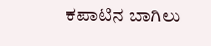ಕಪಾಟಿನ ಬಾಗಿಲು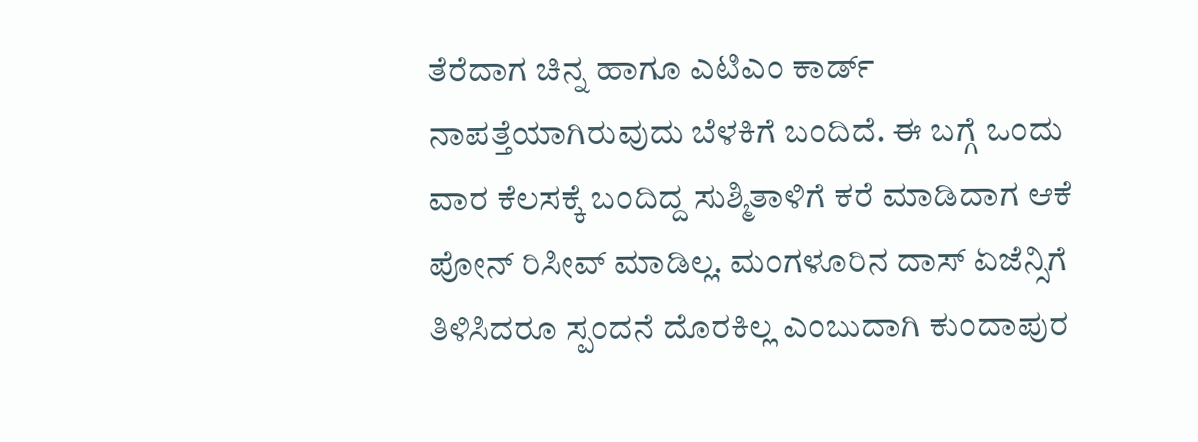ತೆರೆದಾಗ ಚಿನ್ನ ಹಾಗೂ ಎಟಿಎಂ ಕಾರ್ಡ್ ನಾಪತ್ತೆಯಾಗಿರುವುದು ಬೆಳಕಿಗೆ ಬಂದಿದೆ. ಈ ಬಗ್ಗೆ ಒಂದು ವಾರ ಕೆಲಸಕ್ಕೆ ಬಂದಿದ್ದ ಸುಶ್ಮಿತಾಳಿಗೆ ಕರೆ ಮಾಡಿದಾಗ ಆಕೆ ಪೋನ್ ರಿಸೀವ್ ಮಾಡಿಲ್ಲ. ಮಂಗಳೂರಿನ ದಾಸ್ ಏಜೆನ್ಸಿಗೆ ತಿಳಿಸಿದರೂ ಸ್ಪಂದನೆ ದೊರಕಿಲ್ಲ ಎಂಬುದಾಗಿ ಕುಂದಾಪುರ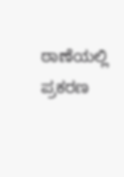ಠಾಣೆಯಲ್ಲಿ ಪ್ರಕರಣ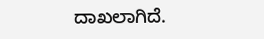ದಾಖಲಾಗಿದೆ.